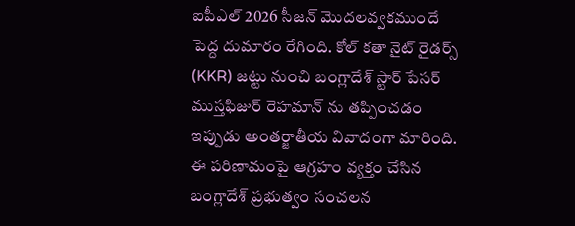ఐపీఎల్ 2026 సీజన్ మొదలవ్వకముందే పెద్ద దుమారం రేగింది. కోల్ కతా నైట్ రైడర్స్ (KKR) జట్టు నుంచి బంగ్లాదేశ్ స్టార్ పేసర్ ముస్తఫిజుర్ రెహమాన్ ను తప్పించడం ఇప్పుడు అంతర్జాతీయ వివాదంగా మారింది. ఈ పరిణామంపై ఆగ్రహం వ్యక్తం చేసిన బంగ్లాదేశ్ ప్రభుత్వం సంచలన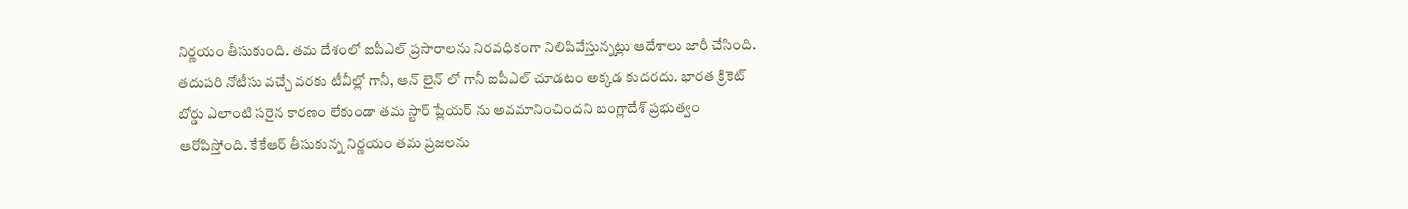నిర్ణయం తీసుకుంది. తమ దేశంలో ఐపీఎల్ ప్రసారాలను నిరవధికంగా నిలిపివేస్తున్నట్లు ఆదేశాలు జారీ చేసింది.
తదుపరి నోటీసు వచ్చే వరకు టీవీల్లో గానీ, ఆన్ లైన్ లో గానీ ఐపీఎల్ చూడటం అక్కడ కుదరదు. భారత క్రికెట్ బోర్డు ఎలాంటి సరైన కారణం లేకుండా తమ స్టార్ ప్లేయర్ ను అవమానించిందని బంగ్లాదేశ్ ప్రభుత్వం ఆరోపిస్తోంది. కేకేఆర్ తీసుకున్న నిర్ణయం తమ ప్రజలను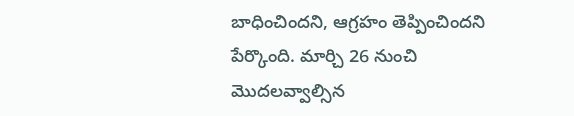బాధించిందని, ఆగ్రహం తెప్పించిందని పేర్కొంది. మార్చి 26 నుంచి మొదలవ్వాల్సిన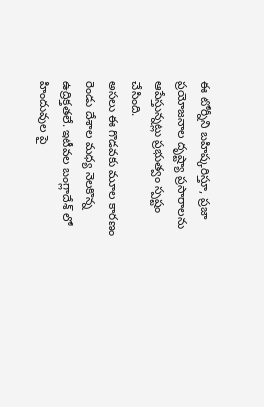ఈ టోర్నీని బహిష్కరిస్తూ, ప్రజా ప్రయోజనాల దృష్ట్యా ప్రసారాలను ఆపేస్తున్నట్లు ప్రభుత్వం స్పష్టం చేసింది.
అసలు ఈ గొడవకు మూల కారణం రెండు దేశాల మధ్య నెలకొన్న ఉద్రిక్తతలే. ఇటీవల బంగ్లాదేశ్ లో హిందువుల పై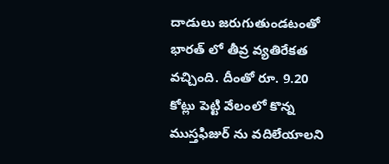దాడులు జరుగుతుండటంతో భారత్ లో తీవ్ర వ్యతిరేకత వచ్చింది. దీంతో రూ. 9.20 కోట్లు పెట్టి వేలంలో కొన్న ముస్తఫిజుర్ ను వదిలేయాలని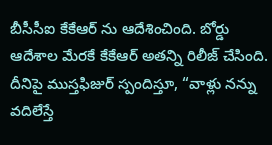బీసీసీఐ కేకేఆర్ ను ఆదేశించింది. బోర్డు ఆదేశాల మేరకే కేకేఆర్ అతన్ని రిలీజ్ చేసింది.
దీనిపై ముస్తఫిజుర్ స్పందిస్తూ, “వాళ్లు నన్ను వదిలేస్తే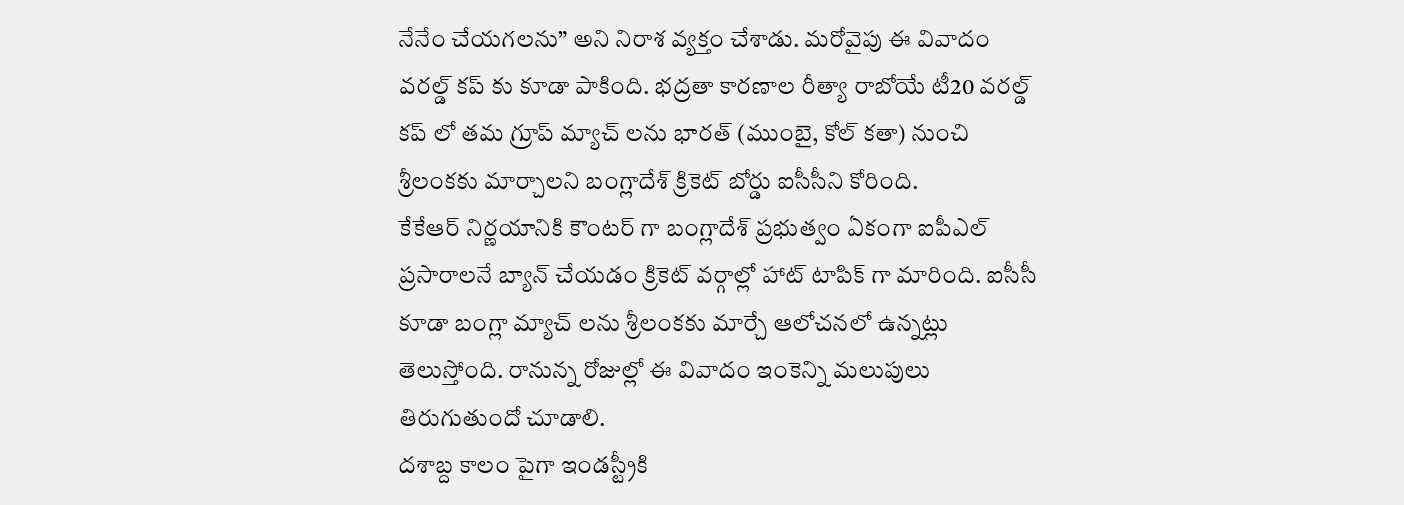నేనేం చేయగలను” అని నిరాశ వ్యక్తం చేశాడు. మరోవైపు ఈ వివాదం వరల్డ్ కప్ కు కూడా పాకింది. భద్రతా కారణాల రీత్యా రాబోయే టీ20 వరల్డ్ కప్ లో తమ గ్రూప్ మ్యాచ్ లను భారత్ (ముంబై, కోల్ కతా) నుంచి శ్రీలంకకు మార్చాలని బంగ్లాదేశ్ క్రికెట్ బోర్డు ఐసీసీని కోరింది.
కేకేఆర్ నిర్ణయానికి కౌంటర్ గా బంగ్లాదేశ్ ప్రభుత్వం ఏకంగా ఐపీఎల్ ప్రసారాలనే బ్యాన్ చేయడం క్రికెట్ వర్గాల్లో హాట్ టాపిక్ గా మారింది. ఐసీసీ కూడా బంగ్లా మ్యాచ్ లను శ్రీలంకకు మార్చే ఆలోచనలో ఉన్నట్లు తెలుస్తోంది. రానున్న రోజుల్లో ఈ వివాదం ఇంకెన్ని మలుపులు తిరుగుతుందో చూడాలి.
దశాబ్ద కాలం పైగా ఇండస్ట్రీకి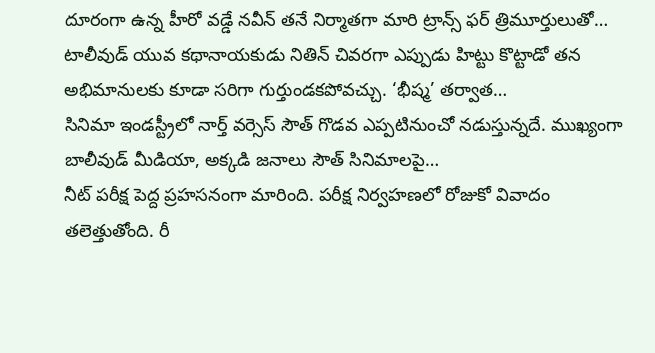దూరంగా ఉన్న హీరో వడ్డే నవీన్ తనే నిర్మాతగా మారి ట్రాన్స్ ఫర్ త్రిమూర్తులుతో…
టాలీవుడ్ యువ కథానాయకుడు నితిన్ చివరగా ఎప్పుడు హిట్టు కొట్టాడో తన అభిమానులకు కూడా సరిగా గుర్తుండకపోవచ్చు. ‘భీష్మ’ తర్వాత…
సినిమా ఇండస్ట్రీలో నార్త్ వర్సెస్ సౌత్ గొడవ ఎప్పటినుంచో నడుస్తున్నదే. ముఖ్యంగా బాలీవుడ్ మీడియా, అక్కడి జనాలు సౌత్ సినిమాలపై…
నీట్ పరీక్ష పెద్ద ప్రహసనంగా మారింది. పరీక్ష నిర్వహణలో రోజుకో వివాదం తలెత్తుతోంది. రీ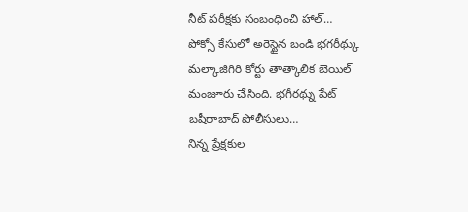నీట్ పరీక్షకు సంబంధించి హాల్…
పోక్సో కేసులో అరెస్టైన బండి భగరీథ్కు మల్కాజిగిరి కోర్టు తాత్కాలిక బెయిల్ మంజూరు చేసింది. భగీరథ్ను పేట్ బషీరాబాద్ పోలీసులు…
నిన్న ప్రేక్షకుల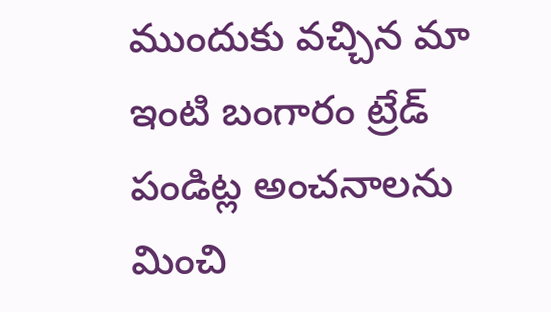ముందుకు వచ్చిన మా ఇంటి బంగారం ట్రేడ్ పండిట్ల అంచనాలను మించి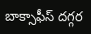బాక్సాఫీస్ దగ్గర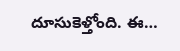దూసుకెళ్తోంది. ఈ…